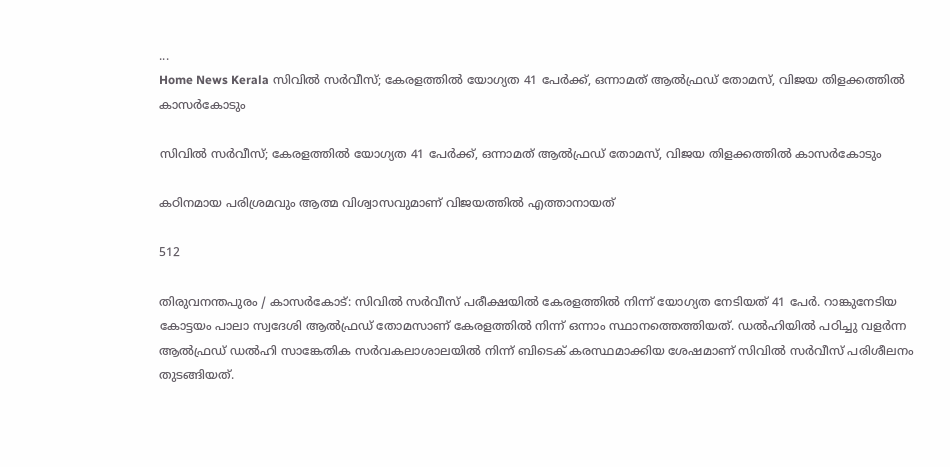...
Home News Kerala സിവില്‍ സര്‍വീസ്; കേരളത്തില്‍ യോഗ്യത 41 പേര്‍ക്ക്, ഒന്നാമത് ആല്‍ഫ്രഡ് തോമസ്, വിജയ തിളക്കത്തിൽ കാസർകോടും

സിവില്‍ സര്‍വീസ്; കേരളത്തില്‍ യോഗ്യത 41 പേര്‍ക്ക്, ഒന്നാമത് ആല്‍ഫ്രഡ് തോമസ്, വിജയ തിളക്കത്തിൽ കാസർകോടും

കഠിനമായ പരിശ്രമവും ആത്മ വിശ്വാസവുമാണ് വിജയത്തിൽ എത്താനായത്

512

തിരുവനന്തപുരം / കാസർകോട്: സിവില്‍ സര്‍വീസ് പരീക്ഷയില്‍ കേരളത്തില്‍ നിന്ന് യോഗ്യത നേടിയത് 41 പേര്‍. റാങ്കുനേടിയ കോട്ടയം പാലാ സ്വദേശി ആല്‍ഫ്രഡ് തോമസാണ് കേരളത്തില്‍ നിന്ന് ഒന്നാം സ്ഥാനത്തെത്തിയത്. ഡല്‍ഹിയില്‍ പഠിച്ചു വളര്‍ന്ന ആല്‍ഫ്രഡ് ഡല്‍ഹി സാങ്കേതിക സര്‍വകലാശാലയില്‍ നിന്ന് ബിടെക് കരസ്ഥമാക്കിയ ശേഷമാണ് സിവില്‍ സര്‍വീസ് പരിശീലനം തുടങ്ങിയത്.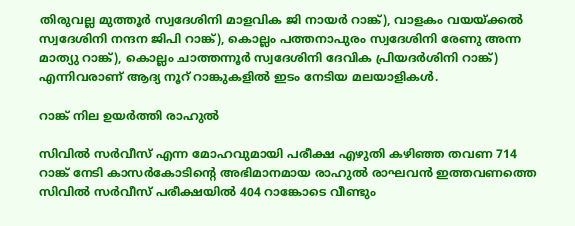തിരുവല്ല മുത്തൂര്‍ സ്വദേശിനി മാളവിക ജി നായര്‍ റാങ്ക്), വാളകം വയയ്ക്കല്‍ സ്വദേശിനി നന്ദന ജിപി റാങ്ക്), കൊല്ലം പത്തനാപുരം സ്വദേശിനി രേണു അന്ന മാത്യു റാങ്ക്), കൊല്ലം ചാത്തന്നൂര്‍ സ്വദേശിനി ദേവിക പ്രിയദര്‍ശിനി റാങ്ക്) എന്നിവരാണ് ആദ്യ നൂറ് റാങ്കുകളില്‍ ഇടം നേടിയ മലയാളികള്‍.

റാങ്ക് നില ഉയർത്തി രാഹുല്‍

സിവില്‍ സര്‍വീസ് എന്ന മോഹവുമായി പരീക്ഷ എഴുതി കഴിഞ്ഞ തവണ 714 റാങ്ക് നേടി കാസര്‍കോടിൻ്റെ അഭിമാനമായ രാഹുല്‍ രാഘവന്‍ ഇത്തവണത്തെ സിവില്‍ സര്‍വീസ് പരീക്ഷയില്‍ 404 റാങ്കോടെ വീണ്ടും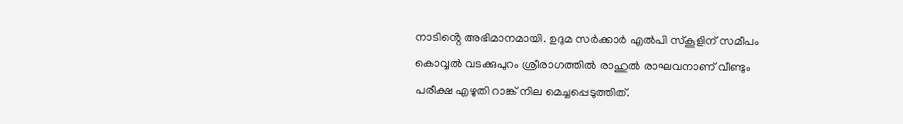നാടിൻ്റെ അഭിമാനമായി. ഉദുമ സര്‍ക്കാര്‍ എല്‍പി സ്‌കൂളിന് സമീപം കൊവ്വല്‍ വടക്കുപുറം ശ്രീരാഗത്തില്‍ രാഹുല്‍ രാഘവനാണ് വീണ്ടും പരീക്ഷ എഴുതി റാങ്ക് നില മെച്ചപ്പെടുത്തിത്.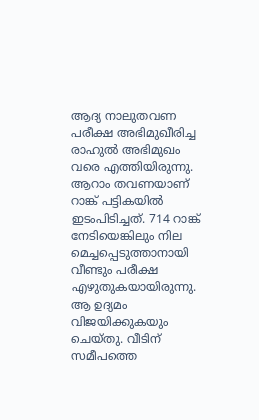ആദ്യ നാലുതവണ പരീക്ഷ അഭിമുഖീരിച്ച രാഹുല്‍ അഭിമുഖം വരെ എത്തിയിരുന്നു. ആറാം തവണയാണ് റാങ്ക് പട്ടികയില്‍ ഇടംപിടിച്ചത്. 714 റാങ്ക് നേടിയെങ്കിലും നില മെച്ചപ്പെടുത്താനായി വീണ്ടും പരീക്ഷ എഴുതുകയായിരുന്നു. ആ ഉദ്യമം വിജയിക്കുകയും ചെയ്‌തു. വീടിന് സമീപത്തെ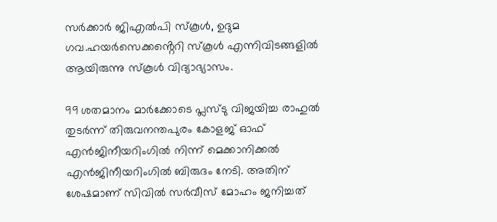സര്‍ക്കാര്‍ ജിഎല്‍പി സ്‌കൂള്‍, ഉദുമ ഗവ.ഹയര്‍സെക്കൻ്റെറി സ്‌കൂള്‍ എന്നിവിടങ്ങളിൽ ആയിരുന്നു സ്‌കൂള്‍ വിദ്യാഭ്യാസം.

99 ശതമാനം മാര്‍ക്കോടെ പ്ലസ്‌ടു വിജയിച്ച രാഹുല്‍ തുടര്‍ന്ന് തിരുവനന്തപുരം കോളജ് ഓഫ് എന്‍ജിനീയറിംഗില്‍ നിന്ന് മെക്കാനിക്കല്‍ എന്‍ജിനീയറിംഗില്‍ ബിരുദം നേടി. അതിന് ശേഷമാണ് സിവില്‍ സര്‍വീസ് മോഹം ജനിച്ചത്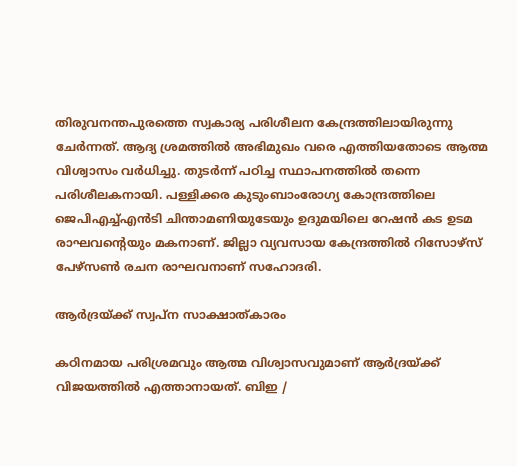തിരുവനന്തപുരത്തെ സ്വകാര്യ പരിശീലന കേന്ദ്രത്തിലായിരുന്നു ചേര്‍ന്നത്. ആദ്യ ശ്രമത്തില്‍ അഭിമുഖം വരെ എത്തിയതോടെ ആത്മ വിശ്വാസം വര്‍ധിച്ചു. തുടര്‍ന്ന് പഠിച്ച സ്ഥാപനത്തില്‍ തന്നെ പരിശീലകനായി. പള്ളിക്കര കുടുംബാംരോഗ്യ കോന്ദ്രത്തിലെ ജെപിഎച്ച്എന്‍ടി ചിന്താമണിയുടേയും ഉദുമയിലെ റേഷന്‍ കട ഉടമ രാഘവൻ്റെയും മകനാണ്. ജില്ലാ വ്യവസായ കേന്ദ്രത്തില്‍ റിസോഴ്‌സ്‌ പേഴ്‌സൺ രചന രാഘവനാണ് സഹോദരി.

ആർദ്രയ്ക്ക് സ്വപ്‌ന സാക്ഷാത്കാരം

കഠിനമായ പരിശ്രമവും ആത്മ വിശ്വാസവുമാണ് ആർദ്രയ്ക്ക് വിജയത്തിൽ എത്താനായത്. ബിഇ /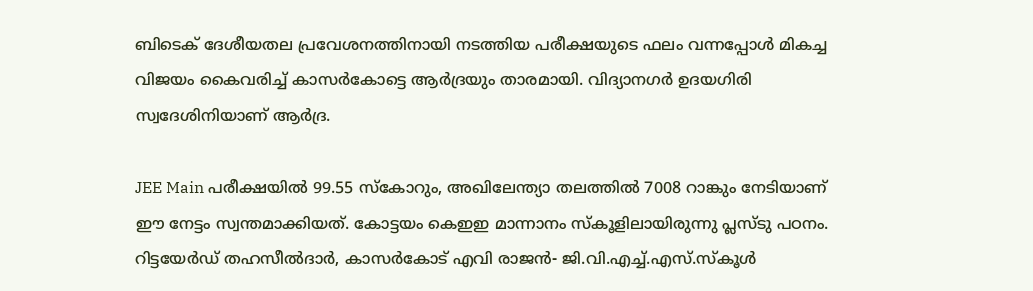ബിടെക് ദേശീയതല പ്രവേശനത്തിനായി നടത്തിയ പരീക്ഷയുടെ ഫലം വന്നപ്പോൾ മികച്ച വിജയം കൈവരിച്ച് കാസർകോട്ടെ ആർദ്രയും താരമായി. വിദ്യാനഗർ ഉദയഗിരി സ്വദേശിനിയാണ് ആർദ്ര.

JEE Main പരീക്ഷയിൽ 99.55 സ്കോറും, അഖിലേന്ത്യാ തലത്തിൽ 7008 റാങ്കും നേടിയാണ് ഈ നേട്ടം സ്വന്തമാക്കിയത്. കോട്ടയം കെഇഇ മാന്നാനം സ്‌കൂളിലായിരുന്നു പ്ലസ്‌ടു പഠനം. റിട്ടയേർഡ് തഹസീൽദാർ, കാസർകോട് എവി രാജൻ- ജി.വി.എച്ച്.എസ്.സ്‌കൂൾ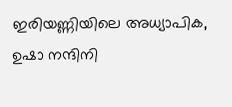ഇരിയണ്ണിയിലെ അധ്യാപിക, ഉഷാ നന്ദിനി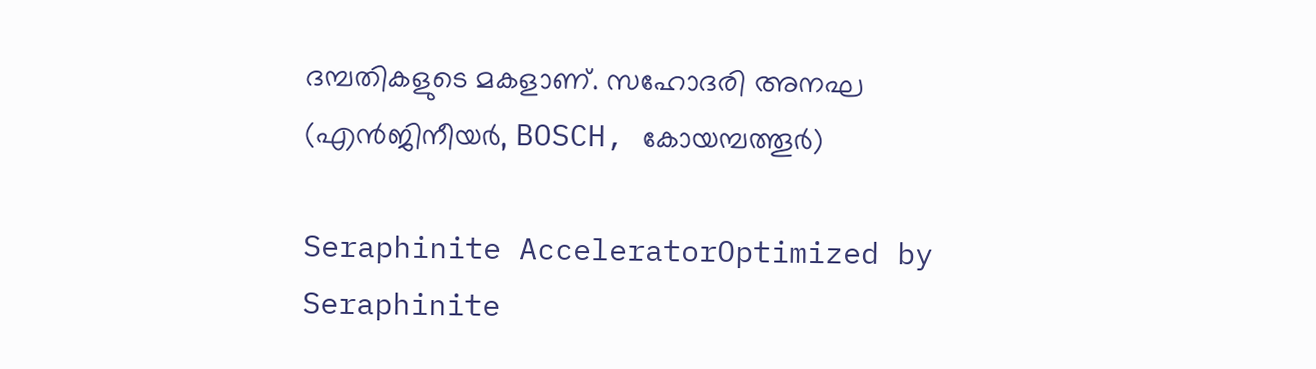ദമ്പതികളുടെ മകളാണ്. സഹോദരി അനഘ (എൻജിനീയർ, BOSCH, കോയമ്പത്തൂർ)

Seraphinite AcceleratorOptimized by Seraphinite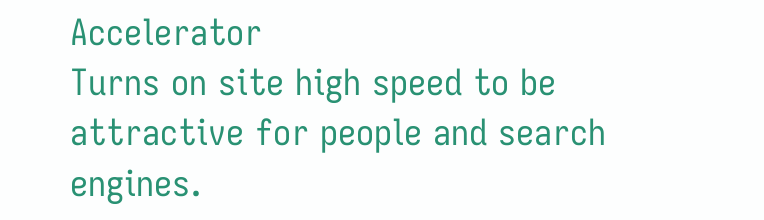Accelerator
Turns on site high speed to be attractive for people and search engines.